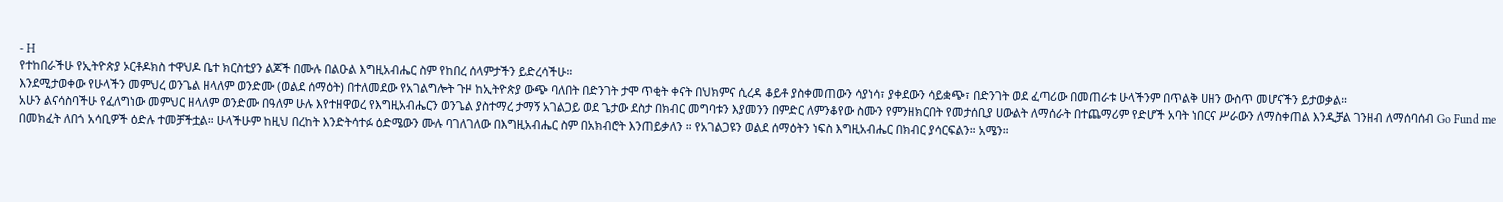- H
የተከበራችሁ የኢትዮጵያ ኦርቶዶክስ ተዋህዶ ቤተ ክርስቲያን ልጆች በሙሉ በልዑል እግዚአብሔር ስም የከበረ ሰላምታችን ይድረሳችሁ።
እንደሚታወቀው የሁላችን መምህረ ወንጌል ዘላለም ወንድሙ (ወልደ ሰማዕት) በተለመደው የአገልግሎት ጉዞ ከኢትዮጵያ ውጭ ባለበት በድንገት ታሞ ጥቂት ቀናት በህክምና ሲረዳ ቆይቶ ያስቀመጠውን ሳያነሳ፣ ያቀደውን ሳይቋጭ፣ በድንገት ወደ ፈጣሪው በመጠራቱ ሁላችንም በጥልቅ ሀዘን ውስጥ መሆናችን ይታወቃል።
አሁን ልናሳስባችሁ የፈለግነው መምህር ዘላለም ወንድሙ በዓለም ሁሉ እየተዘዋወረ የእግዚአብሔርን ወንጌል ያስተማረ ታማኝ አገልጋይ ወደ ጌታው ደስታ በክብር መግባቱን እያመንን በምድር ለምንቆየው ስሙን የምንዘክርበት የመታሰቢያ ሀውልት ለማሰራት በተጨማሪም የድሆች አባት ነበርና ሥራውን ለማስቀጠል እንዲቻል ገንዘብ ለማሰባሰብ Go Fund me በመክፈት ለበጎ አሳቢዎች ዕድሉ ተመቻችቷል። ሁላችሁም ከዚህ በረከት እንድትሳተፉ ዕድሜውን ሙሉ ባገለገለው በእግዚአብሔር ስም በአክብሮት እንጠይቃለን ። የአገልጋዩን ወልደ ሰማዕትን ነፍስ እግዚአብሔር በክብር ያሳርፍልን። አሜን።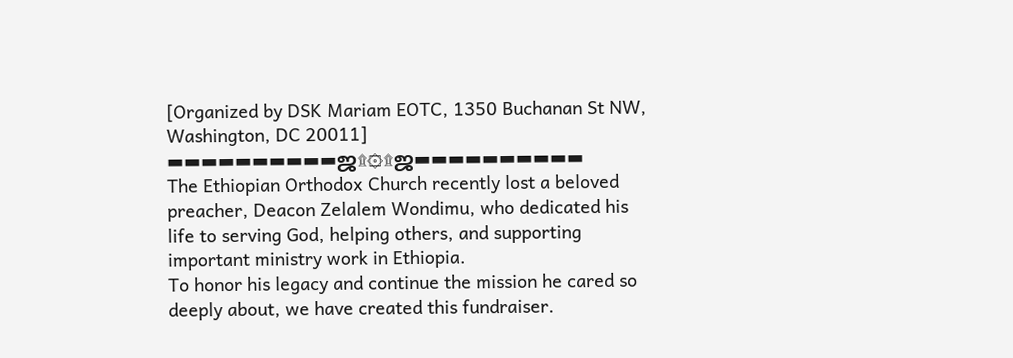[Organized by DSK Mariam EOTC, 1350 Buchanan St NW, Washington, DC 20011]
▬▬▬▬▬▬▬▬▬▬ஜ۩۞۩ஜ▬▬▬▬▬▬▬▬▬▬
The Ethiopian Orthodox Church recently lost a beloved preacher, Deacon Zelalem Wondimu, who dedicated his life to serving God, helping others, and supporting important ministry work in Ethiopia.
To honor his legacy and continue the mission he cared so deeply about, we have created this fundraiser.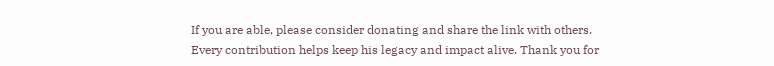If you are able, please consider donating and share the link with others. Every contribution helps keep his legacy and impact alive. Thank you for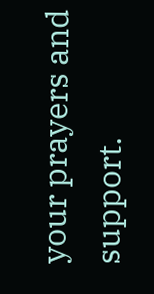your prayers and support.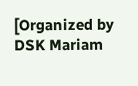[Organized by DSK Mariam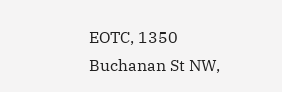EOTC, 1350 Buchanan St NW,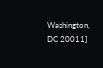Washington, DC 20011]